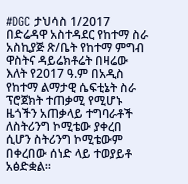#DGC ታህሳስ 1/2017
በድሬዳዋ አስተዳደር የከተማ ስራ አስኪያጅ ጽ/ቤት የከተማ ምግብ ዋስትና ዳይሬክቶሬት በዛሬው እለት የ2017 ዓ.ም በአዲስ የከተማ ልማታዊ ሴፍቲኔት ስራ ፕሮጀክት ተጠቃሚ የሚሆኑ ዜጎችን አጠቃላይ ተግባራቶች ለስትሪንግ ኮሚቴው ያቀረበ ሲሆን ስትሪንግ ኮሚቴውም በቀረበው ሰነድ ላይ ተወያይቶ አፅድቋል።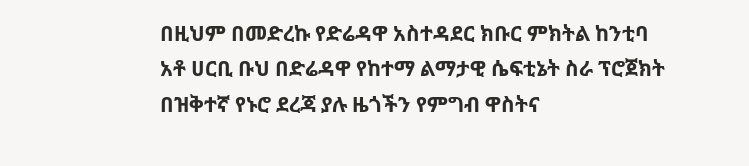በዚህም በመድረኩ የድሬዳዋ አስተዳደር ክቡር ምክትል ከንቲባ አቶ ሀርቢ ቡህ በድሬዳዋ የከተማ ልማታዊ ሴፍቲኔት ስራ ፕሮጀክት በዝቅተኛ የኑሮ ደረጃ ያሉ ዜጎችን የምግብ ዋስትና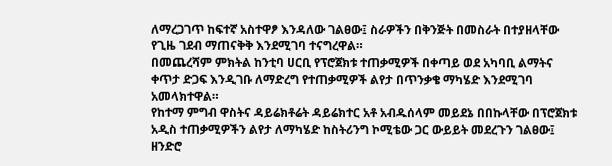ለማረጋገጥ ከፍተኛ አስተዋፆ እንዳለው ገልፀው፤ ስራዎችን በቅንጅት በመስራት በተያዘላቸው የጊዜ ገደብ ማጠናቅቅ እንደሚገባ ተናግረዋል።
በመጨረሻም ምክትል ከንቲባ ሀርቢ የፕሮጀክቱ ተጠቃሚዎች በቀጣይ ወደ አካባቢ ልማትና ቀጥታ ድጋፍ እንዲገቡ ለማድረግ የተጠቃሚዎች ልየታ በጥንቃቄ ማካሄድ እንደሚገባ አመላክተዋል።
የከተማ ምግብ ዋስትና ዳይሬክቶሬት ዳይሬክተር አቶ አብዱሰላም መይደኔ በበኩላቸው በፕሮጀክቱ አዲስ ተጠቃሚዎችን ልየታ ለማካሄድ ከስትሪንግ ኮሚቴው ጋር ውይይት መደረጉን ገልፀው፤ ዘንድሮ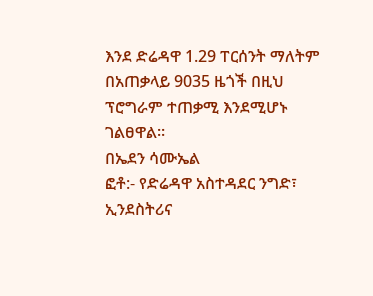እንደ ድሬዳዋ 1.29 ፐርሰንት ማለትም በአጠቃላይ 9035 ዜጎች በዚህ ፕሮግራም ተጠቃሚ እንደሚሆኑ ገልፀዋል።
በኤደን ሳሙኤል
ፎቶ:- የድሬዳዋ አስተዳደር ንግድ፣ ኢንደስትሪና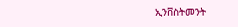ኢንቨስትመንት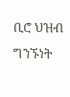ቢሮ ህዝብ ግንኙነት